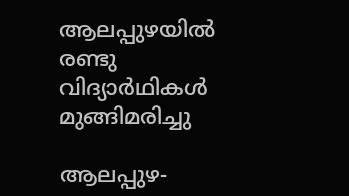ആലപ്പുഴയിൽ രണ്ടു വിദ്യാർഥികൾ  മുങ്ങിമരിച്ചു

ആലപ്പുഴ-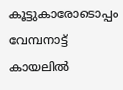കൂട്ടുകാരോടൊപ്പം വേമ്പനാട്ട് കായലിൽ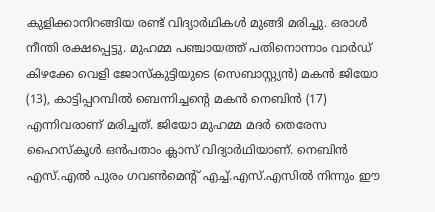കുളിക്കാനിറങ്ങിയ രണ്ട് വിദ്യാർഥികൾ മുങ്ങി മരിച്ചു. ഒരാൾ നീന്തി രക്ഷപ്പെട്ടു. മുഹമ്മ പഞ്ചായത്ത് പതിനൊന്നാം വാർഡ് കിഴക്കേ വെളി ജോസ്‌കുട്ടിയുടെ (സെബാസ്റ്റ്യൻ) മകൻ ജിയോ (13), കാട്ടിപ്പറമ്പിൽ ബെന്നിച്ചന്റെ മകൻ നെബിൻ (17) എന്നിവരാണ് മരിച്ചത്. ജിയോ മുഹമ്മ മദർ തെരേസ ഹൈസ്‌കൂൾ ഒൻപതാം ക്ലാസ് വിദ്യാർഥിയാണ്. നെബിൻ എസ്.എൽ പുരം ഗവൺമെന്റ് എച്ച്.എസ്.എസിൽ നിന്നും ഈ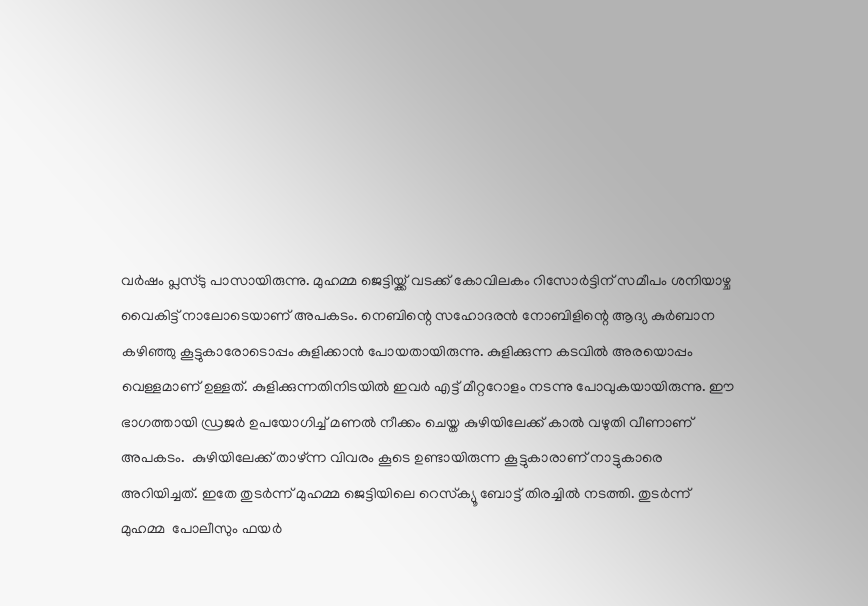വർഷം പ്ലസ്ടു പാസായിരുന്നു. മുഹമ്മ ജെട്ടിയ്ക്ക് വടക്ക് കോവിലകം റിസോർട്ടിന് സമീപം ശനിയാഴ്ച വൈകിട്ട് നാലോടെയാണ് അപകടം. നെബിന്റെ സഹോദരൻ നോബിളിന്റെ ആദ്യ കുർബാന കഴിഞ്ഞു കൂട്ടുകാരോടൊപ്പം കുളിക്കാൻ പോയതായിരുന്നു. കുളിക്കുന്ന കടവിൽ അരയൊപ്പം വെള്ളമാണ് ഉള്ളത്. കുളിക്കുന്നതിനിടയിൽ ഇവർ എട്ട് മീറ്ററോളം നടന്നു പോവുകയായിരുന്നു. ഈ ഭാഗത്തായി ഡ്രജർ ഉപയോഗിച്ച് മണൽ നീക്കം ചെയ്ത കുഴിയിലേക്ക് കാൽ വഴുതി വീണാണ് അപകടം.  കുഴിയിലേക്ക് താഴ്ന്ന വിവരം കൂടെ ഉണ്ടായിരുന്ന കൂട്ടുകാരാണ് നാട്ടുകാരെ അറിയിച്ചത്. ഇതേ തുടർന്ന് മുഹമ്മ ജെട്ടിയിലെ റെസ്‌ക്യൂ ബോട്ട് തിരച്ചിൽ നടത്തി. തുടർന്ന് മുഹമ്മ  പോലീസും ഫയർ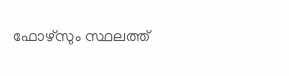ഫോഴ്‌സും സ്ഥലത്ത്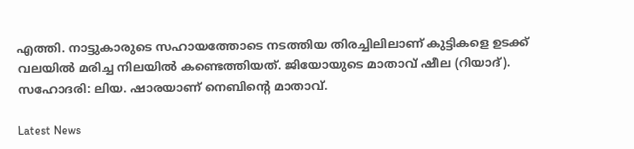എത്തി. നാട്ടുകാരുടെ സഹായത്തോടെ നടത്തിയ തിരച്ചിലിലാണ് കുട്ടികളെ ഉടക്ക് വലയിൽ മരിച്ച നിലയിൽ കണ്ടെത്തിയത്. ജിയോയുടെ മാതാവ് ഷീല (റിയാദ്). സഹോദരി: ലിയ. ഷാരയാണ് നെബിന്റെ മാതാവ്.

Latest News